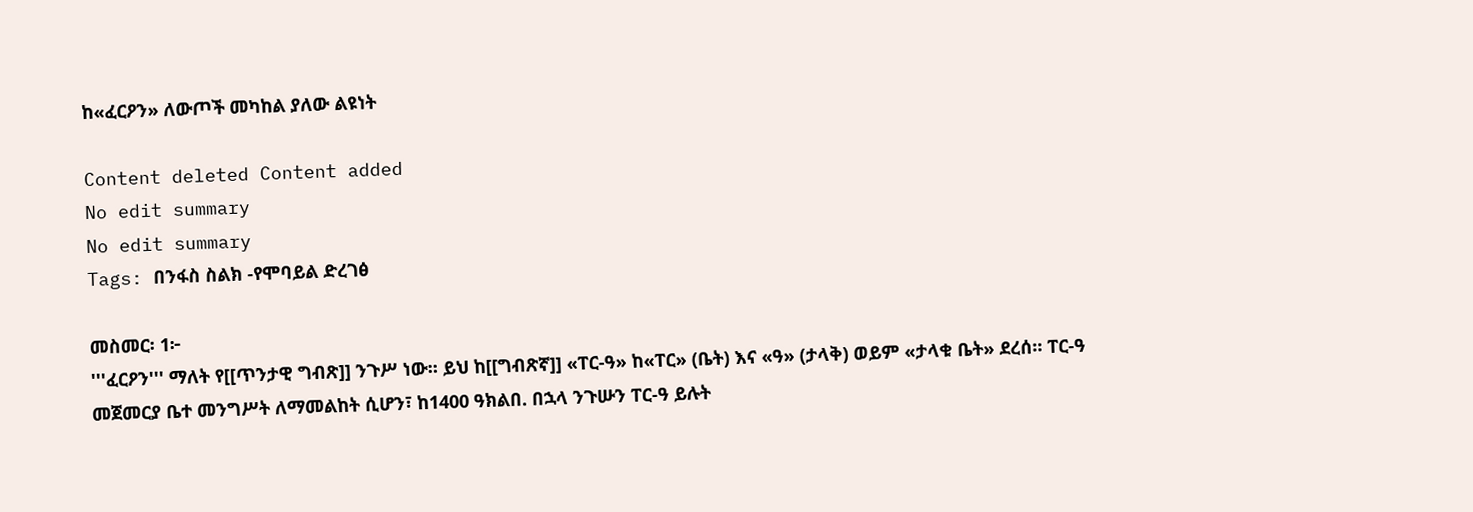ከ«ፈርዖን» ለውጦች መካከል ያለው ልዩነት

Content deleted Content added
No edit summary
No edit summary
Tags: በንፋስ ስልክ -የሞባይል ድረገፅ

መስመር፡ 1፦
'''ፈርዖን''' ማለት የ[[ጥንታዊ ግብጽ]] ንጉሥ ነው። ይህ ከ[[ግብጽኛ]] «ፐር-ዓ» ከ«ፐር» (ቤት) እና «ዓ» (ታላቅ) ወይም «ታላቁ ቤት» ደረሰ። ፐር-ዓ መጀመርያ ቤተ መንግሥት ለማመልከት ሲሆን፣ ከ1400 ዓክልበ. በኋላ ንጉሡን ፐር-ዓ ይሉት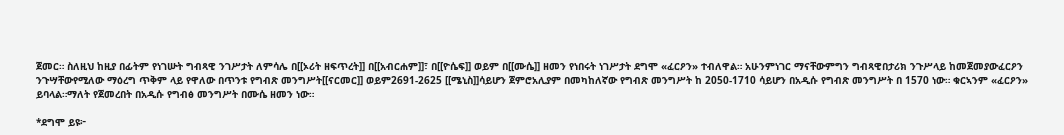ጀመር። ስለዚህ ከዚያ በፊትም የነገሡት ግብጻዊ ንገሥታት ለምሳሌ በ[[ኦሪት ዘፍጥረት]] በ[[አብርሐም]]፣ በ[[ዮሴፍ]] ወይም በ[[ሙሴ]] ዘመን የነበሩት ነገሥታት ደግሞ «ፈርዖን» ተብለዋል። አሁንምነገር ማናቸውምግን ግብጻዊበታሪክ ንጉሥላይ ከመጀመያውፈርዖን ንጉሣቸውየሚለው ማዕረግ ጥቅም ላይ የዋለው በጥንቱ የግብጽ መንግሥት[[ናርመር]] ወይም2691-2625 [[ሜኒስ]]ሳይሆን ጀምሮአሊያም በመካከለኛው የግብጽ መንግሥት ከ 2050-1710 ሳይሆን በአዲሱ የግብጽ መንግሥት በ 1570 ነው። ቁርኣንም «ፈርዖን» ይባላል።ማለት የጀመረበት በአዲሱ የግብፅ መንግሥት በሙሴ ዘመን ነው።

*ደግሞ ይዩ፦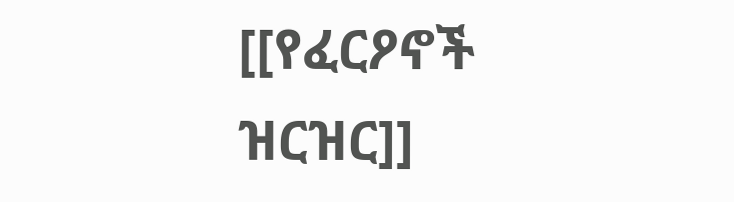[[የፈርዖኖች ዝርዝር]]